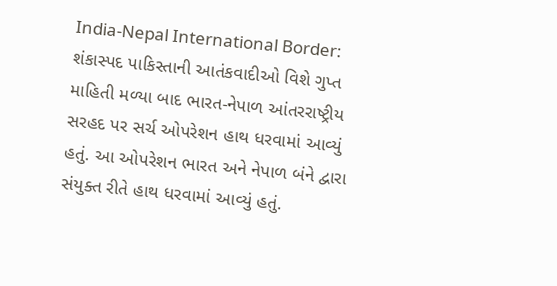India-Nepal International Border: શંકાસ્પદ પાકિસ્તાની આતંકવાદીઓ વિશે ગુપ્ત માહિતી મળ્યા બાદ ભારત-નેપાળ આંતરરાષ્ટ્રીય સરહદ પર સર્ચ ઓપરેશન હાથ ધરવામાં આવ્યું હતું. આ ઓપરેશન ભારત અને નેપાળ બંને દ્વારા સંયુક્ત રીતે હાથ ધરવામાં આવ્યું હતું.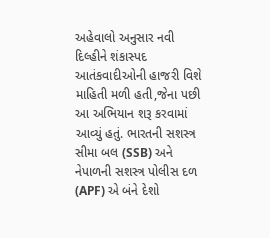અહેવાલો અનુસાર નવી દિલ્હીને શંકાસ્પદ આતંકવાદીઓની હાજરી વિશે માહિતી મળી હતી,જેના પછી આ અભિયાન શરૂ કરવામાં આવ્યું હતું. ભારતની સશસ્ત્ર સીમા બલ (SSB) અને નેપાળની સશસ્ત્ર પોલીસ દળ (APF) એ બંને દેશો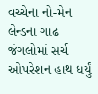વચ્ચેના નો-મેન લેન્ડના ગાઢ જંગલોમાં સર્ચ ઓપરેશન હાથ ધર્યું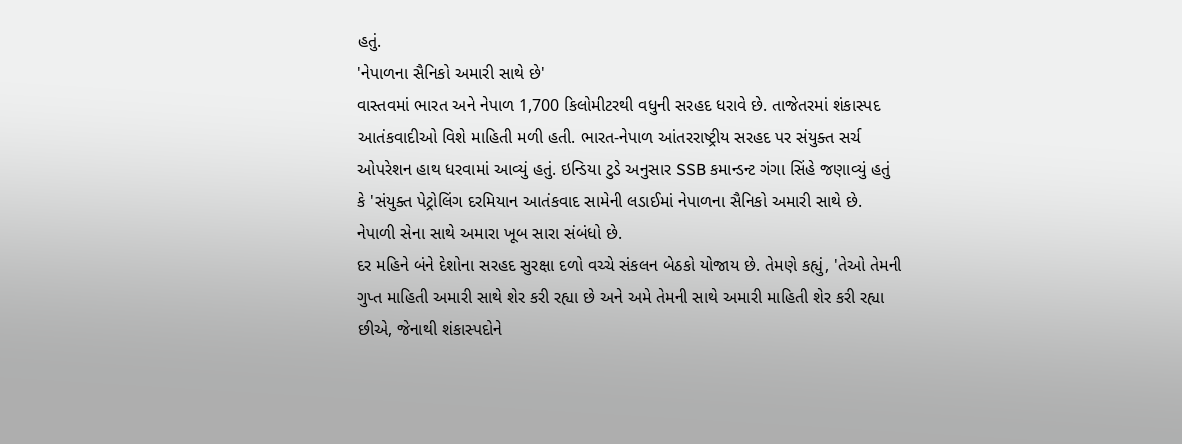હતું.
'નેપાળના સૈનિકો અમારી સાથે છે'
વાસ્તવમાં ભારત અને નેપાળ 1,700 કિલોમીટરથી વધુની સરહદ ધરાવે છે. તાજેતરમાં શંકાસ્પદ આતંકવાદીઓ વિશે માહિતી મળી હતી. ભારત-નેપાળ આંતરરાષ્ટ્રીય સરહદ પર સંયુક્ત સર્ચ ઓપરેશન હાથ ધરવામાં આવ્યું હતું. ઇન્ડિયા ટુડે અનુસાર SSB કમાન્ડન્ટ ગંગા સિંહે જણાવ્યું હતું કે 'સંયુક્ત પેટ્રોલિંગ દરમિયાન આતંકવાદ સામેની લડાઈમાં નેપાળના સૈનિકો અમારી સાથે છે. નેપાળી સેના સાથે અમારા ખૂબ સારા સંબંધો છે.
દર મહિને બંને દેશોના સરહદ સુરક્ષા દળો વચ્ચે સંકલન બેઠકો યોજાય છે. તેમણે કહ્યું, 'તેઓ તેમની ગુપ્ત માહિતી અમારી સાથે શેર કરી રહ્યા છે અને અમે તેમની સાથે અમારી માહિતી શેર કરી રહ્યા છીએ, જેનાથી શંકાસ્પદોને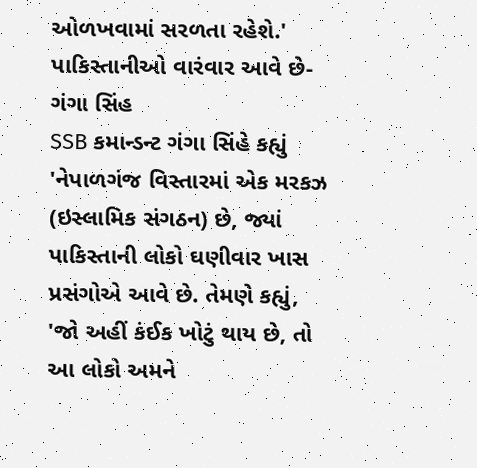ઓળખવામાં સરળતા રહેશે.'
પાકિસ્તાનીઓ વારંવાર આવે છે-ગંગા સિંહ
SSB કમાન્ડન્ટ ગંગા સિંહે કહ્યું 'નેપાળગંજ વિસ્તારમાં એક મરકઝ (ઇસ્લામિક સંગઠન) છે, જ્યાં પાકિસ્તાની લોકો ઘણીવાર ખાસ પ્રસંગોએ આવે છે. તેમણે કહ્યું, 'જો અહીં કંઈક ખોટું થાય છે, તો આ લોકો અમને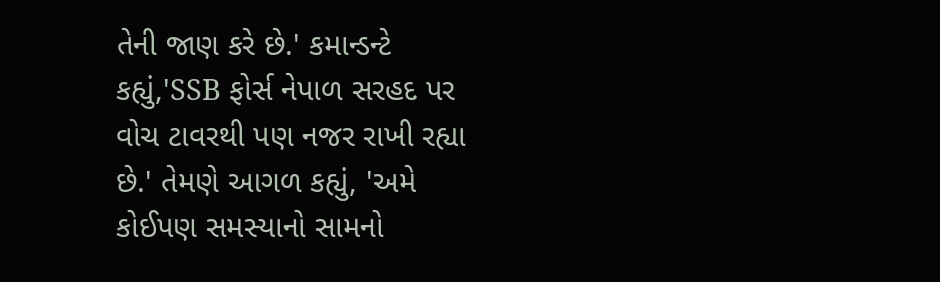તેની જાણ કરે છે.' કમાન્ડન્ટે કહ્યું,'SSB ફોર્સ નેપાળ સરહદ પર વોચ ટાવરથી પણ નજર રાખી રહ્યા છે.' તેમણે આગળ કહ્યું, 'અમે કોઈપણ સમસ્યાનો સામનો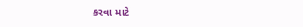કરવા માટે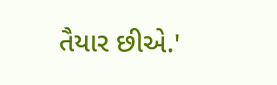તૈયાર છીએ.'